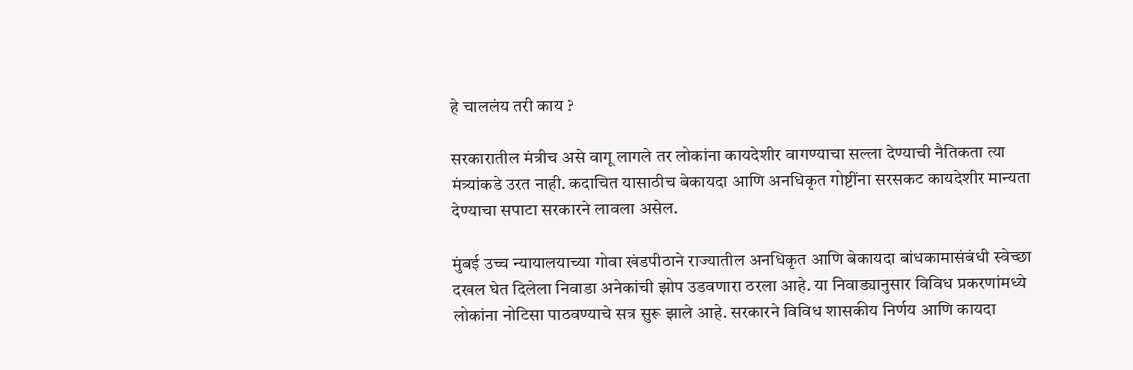हे चाललंय तरी काय ?

सरकारातील मंत्रीच असे वागू लागले तर लोकांना कायदेशीर वागण्याचा सल्ला देण्याची नैतिकता त्या मंत्र्यांकडे उरत नाही. कदाचित यासाठीच बेकायदा आणि अनधिकृत गोष्टींना सरसकट कायदेशीर मान्यता देण्याचा सपाटा सरकारने लावला असेल.

मुंबई उच्च न्यायालयाच्या गोवा खंडपीठाने राज्यातील अनधिकृत आणि बेकायदा बांधकामासंबंधी स्वेच्छा दखल घेत दिलेला निवाडा अनेकांची झोप उडवणारा ठरला आहे. या निवाड्यानुसार विविध प्रकरणांमध्ये लोकांना नोटिसा पाठवण्याचे सत्र सुरू झाले आहे. सरकारने विविध शासकीय निर्णय आणि कायदा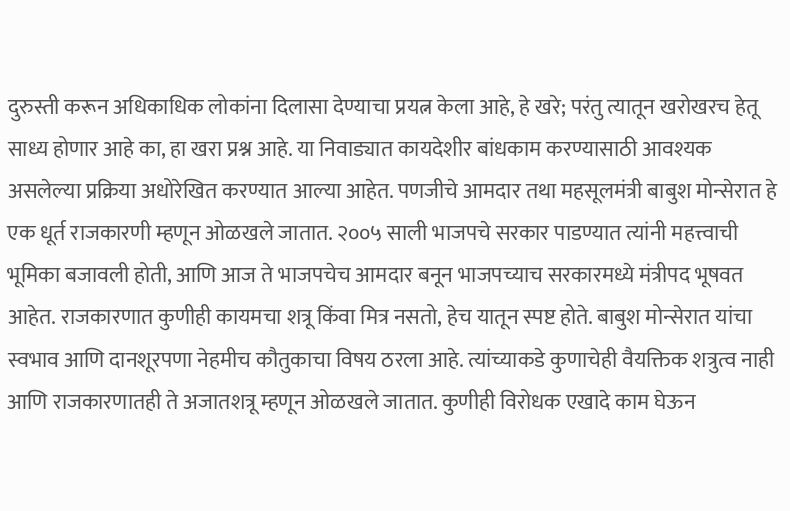दुरुस्ती करून अधिकाधिक लोकांना दिलासा देण्याचा प्रयत्न केला आहे, हे खरे; परंतु त्यातून खरोखरच हेतू साध्य होणार आहे का, हा खरा प्रश्न आहे. या निवाड्यात कायदेशीर बांधकाम करण्यासाठी आवश्यक असलेल्या प्रक्रिया अधोरेखित करण्यात आल्या आहेत. पणजीचे आमदार तथा महसूलमंत्री बाबुश मोन्सेरात हे एक धूर्त राजकारणी म्हणून ओळखले जातात. २००५ साली भाजपचे सरकार पाडण्यात त्यांनी महत्त्वाची भूमिका बजावली होती, आणि आज ते भाजपचेच आमदार बनून भाजपच्याच सरकारमध्ये मंत्रीपद भूषवत आहेत. राजकारणात कुणीही कायमचा शत्रू किंवा मित्र नसतो, हेच यातून स्पष्ट होते. बाबुश मोन्सेरात यांचा स्वभाव आणि दानशूरपणा नेहमीच कौतुकाचा विषय ठरला आहे. त्यांच्याकडे कुणाचेही वैयक्तिक शत्रुत्व नाही आणि राजकारणातही ते अजातशत्रू म्हणून ओळखले जातात. कुणीही विरोधक एखादे काम घेऊन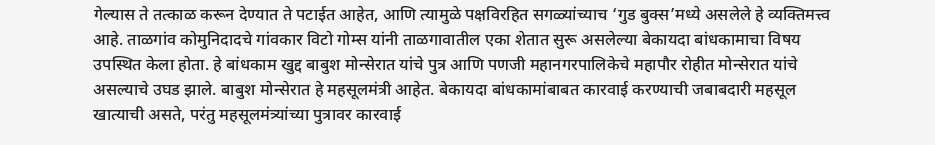गेल्यास ते तत्काळ करून देण्यात ते पटाईत आहेत, आणि त्यामुळे पक्षविरहित सगळ्यांच्याच ‘गुड बुक्स’मध्ये असलेले हे व्यक्तिमत्त्व आहे. ताळगांव कोमुनिदादचे गांवकार विटो गोम्स यांनी ताळगावातील एका शेतात सुरू असलेल्या बेकायदा बांधकामाचा विषय उपस्थित केला होता. हे बांधकाम खुद्द बाबुश मोन्सेरात यांचे पुत्र आणि पणजी महानगरपालिकेचे महापौर रोहीत मोन्सेरात यांचे असल्याचे उघड झाले. बाबुश मोन्सेरात हे महसूलमंत्री आहेत. बेकायदा बांधकामांबाबत कारवाई करण्याची जबाबदारी महसूल खात्याची असते, परंतु महसूलमंत्र्यांच्या पुत्रावर कारवाई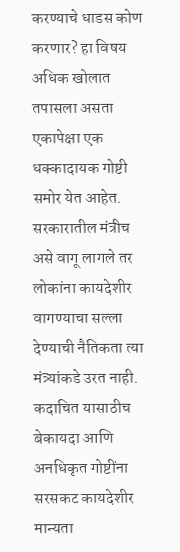करण्याचे धाडस कोण करणार? हा विषय अधिक खोलात तपासला असता एकापेक्षा एक धक्कादायक गोष्टी समोर येत आहेत. सरकारातील मंत्रीच असे वागू लागले तर लोकांना कायदेशीर वागण्याचा सल्ला देण्याची नैतिकता त्या मंत्र्यांकडे उरत नाही. कदाचित यासाठीच बेकायदा आणि अनधिकृत गोष्टींना सरसकट कायदेशीर मान्यता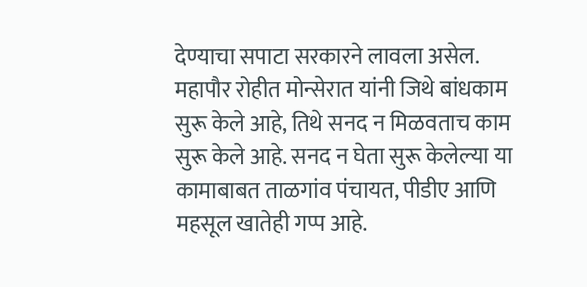देण्याचा सपाटा सरकारने लावला असेल.
महापौर रोहीत मोन्सेरात यांनी जिथे बांधकाम सुरू केले आहे, तिथे सनद न मिळवताच काम सुरू केले आहे. सनद न घेता सुरू केलेल्या या कामाबाबत ताळगांव पंचायत, पीडीए आणि महसूल खातेही गप्प आहे.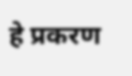हे प्रकरण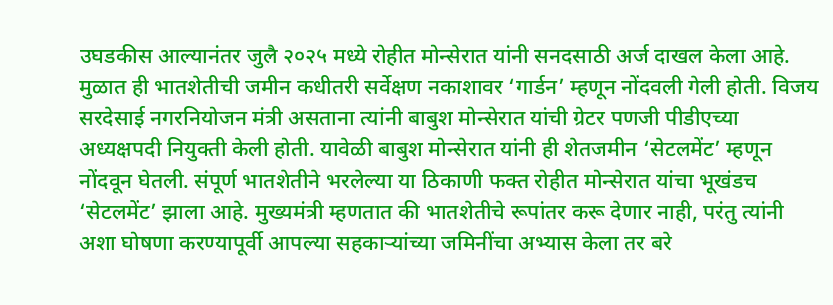उघडकीस आल्यानंतर जुलै २०२५ मध्ये रोहीत मोन्सेरात यांनी सनदसाठी अर्ज दाखल केला आहे. मुळात ही भातशेतीची जमीन कधीतरी सर्वेक्षण नकाशावर ‘गार्डन’ म्हणून नोंदवली गेली होती. विजय सरदेसाई नगरनियोजन मंत्री असताना त्यांनी बाबुश मोन्सेरात यांची ग्रेटर पणजी पीडीएच्या अध्यक्षपदी नियुक्ती केली होती. यावेळी बाबुश मोन्सेरात यांनी ही शेतजमीन ‘सेटलमेंट’ म्हणून नोंदवून घेतली. संपूर्ण भातशेतीने भरलेल्या या ठिकाणी फक्त रोहीत मोन्सेरात यांचा भूखंडच ‘सेटलमेंट’ झाला आहे. मुख्यमंत्री म्हणतात की भातशेतीचे रूपांतर करू देणार नाही, परंतु त्यांनी अशा घोषणा करण्यापूर्वी आपल्या सहकाऱ्यांच्या जमिनींचा अभ्यास केला तर बरे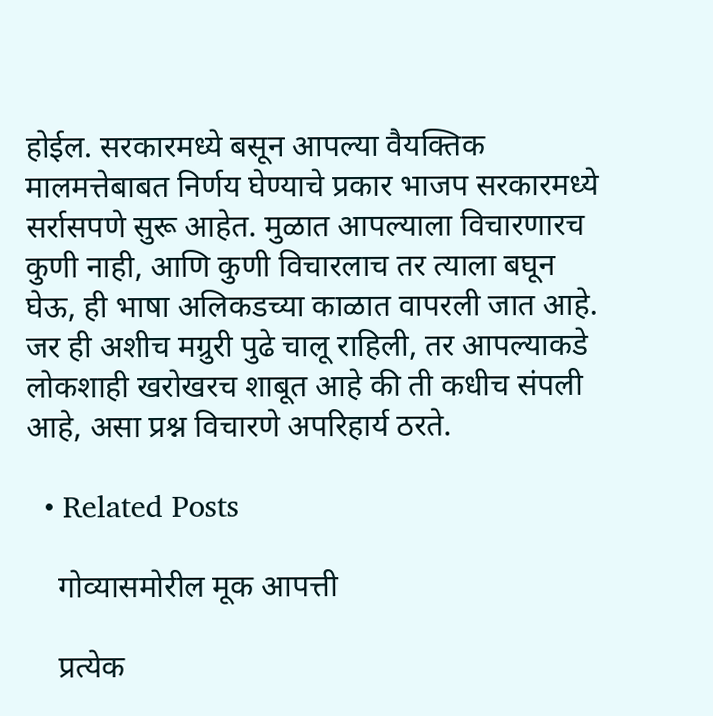होईल. सरकारमध्ये बसून आपल्या वैयक्तिक मालमत्तेबाबत निर्णय घेण्याचे प्रकार भाजप सरकारमध्ये सर्रासपणे सुरू आहेत. मुळात आपल्याला विचारणारच कुणी नाही, आणि कुणी विचारलाच तर त्याला बघून घेऊ, ही भाषा अलिकडच्या काळात वापरली जात आहे. जर ही अशीच मग्रुरी पुढे चालू राहिली, तर आपल्याकडे लोकशाही खरोखरच शाबूत आहे की ती कधीच संपली आहे, असा प्रश्न विचारणे अपरिहार्य ठरते.

  • Related Posts

    गोव्यासमोरील मूक आपत्ती

    प्रत्येक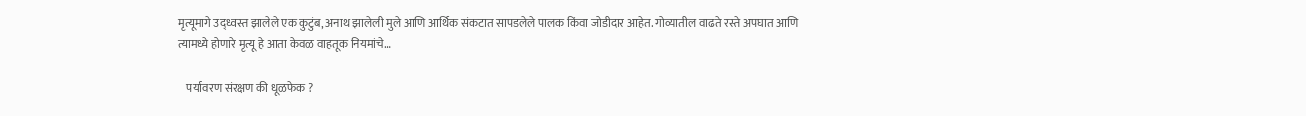मृत्यूमागे उद्ध्वस्त झालेले एक कुटुंब, अनाथ झालेली मुले आणि आर्थिक संकटात सापडलेले पालक किंवा जोडीदार आहेत. गोव्यातील वाढते रस्ते अपघात आणि त्यामध्ये होणारे मृत्यू हे आता केवळ वाहतूक नियमांचे…

    पर्यावरण संरक्षण की धूळफेक ?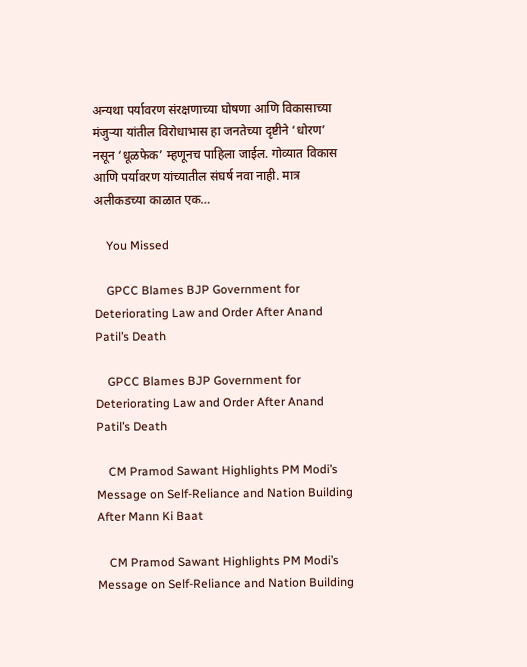अन्यथा पर्यावरण संरक्षणाच्या घोषणा आणि विकासाच्या मंजुऱ्या यांतील विरोधाभास हा जनतेच्या दृष्टीने ‘धोरण’ नसून ‘धूळफेक’ म्हणूनच पाहिला जाईल. गोव्यात विकास आणि पर्यावरण यांच्यातील संघर्ष नवा नाही. मात्र अलीकडच्या काळात एक…

    You Missed

    GPCC Blames BJP Government for Deteriorating Law and Order After Anand Patil’s Death

    GPCC Blames BJP Government for Deteriorating Law and Order After Anand Patil’s Death

    CM Pramod Sawant Highlights PM Modi’s Message on Self-Reliance and Nation Building After Mann Ki Baat

    CM Pramod Sawant Highlights PM Modi’s Message on Self-Reliance and Nation Building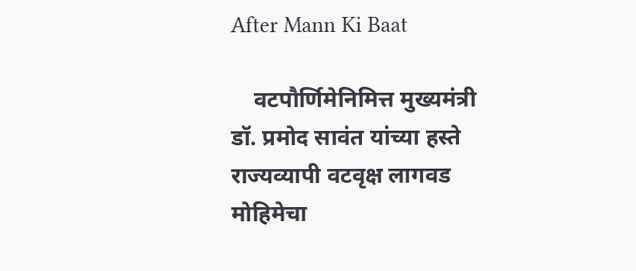After Mann Ki Baat

    वटपौर्णिमेनिमित्त मुख्यमंत्री डॉ. प्रमोद सावंत यांच्या हस्ते राज्यव्यापी वटवृक्ष लागवड मोहिमेचा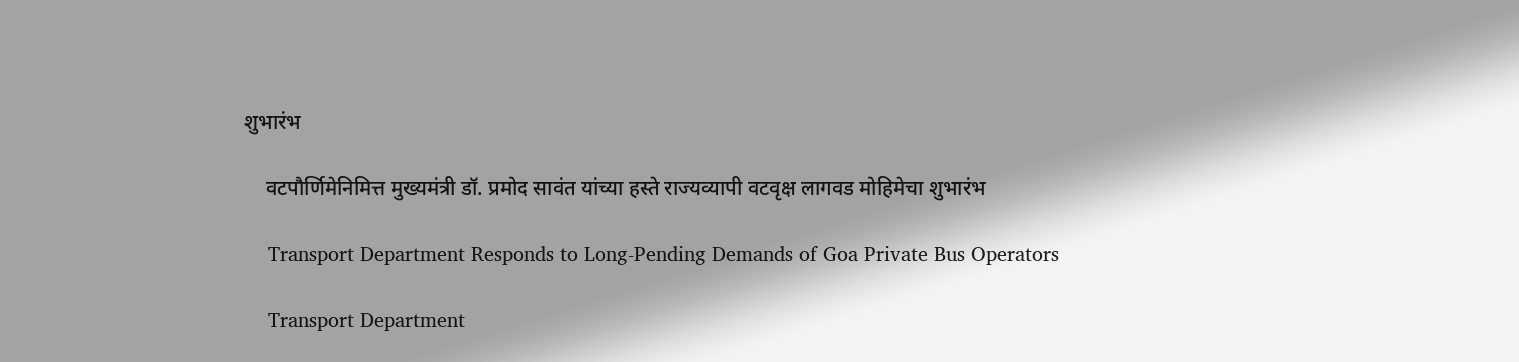शुभारंभ

    वटपौर्णिमेनिमित्त मुख्यमंत्री डॉ. प्रमोद सावंत यांच्या हस्ते राज्यव्यापी वटवृक्ष लागवड मोहिमेचा शुभारंभ

    Transport Department Responds to Long-Pending Demands of Goa Private Bus Operators

    Transport Department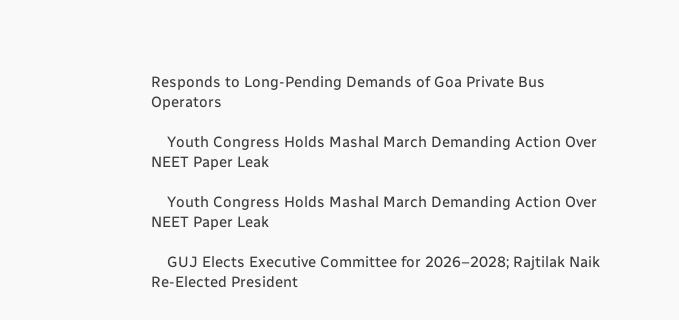Responds to Long-Pending Demands of Goa Private Bus Operators

    Youth Congress Holds Mashal March Demanding Action Over NEET Paper Leak

    Youth Congress Holds Mashal March Demanding Action Over NEET Paper Leak

    GUJ Elects Executive Committee for 2026–2028; Rajtilak Naik Re-Elected President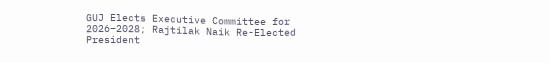GUJ Elects Executive Committee for 2026–2028; Rajtilak Naik Re-Elected President